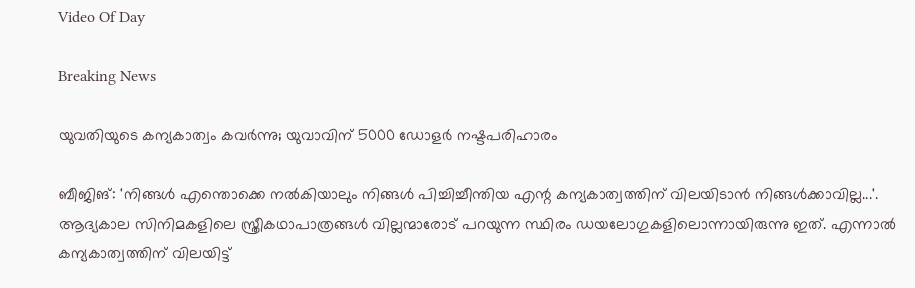Video Of Day

Breaking News

യുവതിയുടെ കന്യകാത്വം കവര്‍ന്നു; യുവാവിന് 5000 ഡോളര്‍ നഷ്ടപരിഹാരം

ബീജിങ്: 'നിങ്ങള്‍ എന്തൊക്കെ നല്‍കിയാലും നിങ്ങള്‍ പിച്ചിച്ചീന്തിയ എന്റ കന്യകാത്വത്തിന് വിലയിടാന്‍ നിങ്ങള്‍ക്കാവില്ല...'. ആദ്യകാല സിനിമകളിലെ സ്ത്രീകഥാപാത്രങ്ങള്‍ വില്ലന്മാരോട് പറയുന്ന സ്ഥിരം ഡയലോഗുകളിലൊന്നായിരുന്നു ഇത്. എന്നാല്‍ കന്യകാത്വത്തിന് വിലയിട്ട്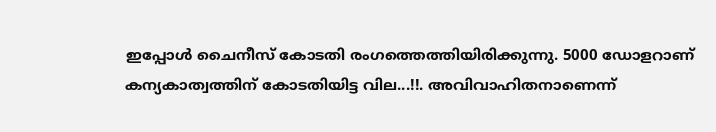ഇപ്പോള്‍ ചൈനീസ് കോടതി രംഗത്തെത്തിയിരിക്കുന്നു. 5000 ഡോളറാണ് കന്യകാത്വത്തിന് കോടതിയിട്ട വില...!!. അവിവാഹിതനാണെന്ന്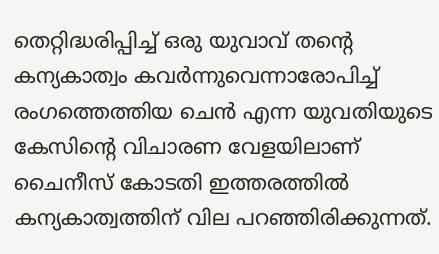തെറ്റിദ്ധരിപ്പിച്ച്‌ ഒരു യുവാവ് തന്റെ കന്യകാത്വം കവര്‍ന്നുവെന്നാരോപിച്ച്‌ രംഗത്തെത്തിയ ചെന്‍ എന്ന യുവതിയുടെ കേസിന്റെ വിചാരണ വേളയിലാണ് ചൈനീസ് കോടതി ഇത്തരത്തില്‍ കന്യകാത്വത്തിന് വില പറഞ്ഞിരിക്കുന്നത്.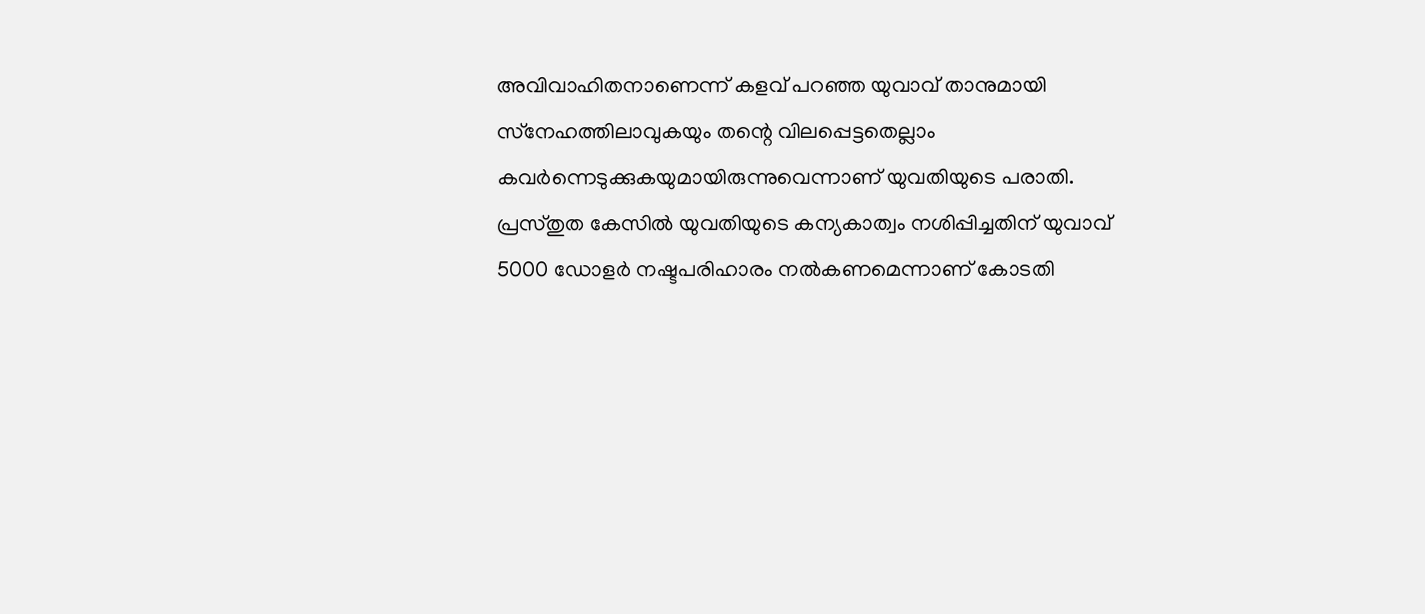അവിവാഹിതനാണെന്ന് കളവ് പറഞ്ഞ യുവാവ് താനുമായി സ്‌നേഹത്തിലാവുകയും തന്റെ വിലപ്പെട്ടതെല്ലാം കവര്‍ന്നെടുക്കുകയുമായിരുന്നുവെന്നാണ് യുവതിയുടെ പരാതി. പ്രസ്തുത കേസില്‍ യുവതിയുടെ കന്യകാത്വം നശിപ്പിച്ചതിന് യുവാവ് 5000 ഡോളര്‍ നഷ്ടപരിഹാരം നല്‍കണമെന്നാണ് കോടതി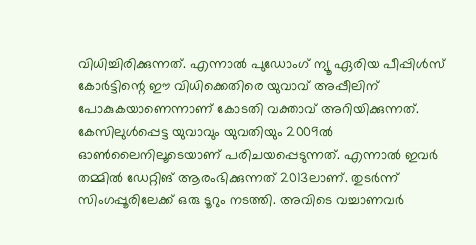വിധിച്ചിരിക്കുന്നത്. എന്നാല്‍ പുഡോംഗ് ന്യൂ ഏരിയ പീപ്പിള്‍സ് കോര്‍ട്ടിന്റെ ഈ വിധിക്കെതിരെ യുവാവ് അപ്പീലിന് പോകുകയാണെന്നാണ് കോടതി വക്താവ് അറിയിക്കുന്നത്. കേസിലുള്‍പ്പെട്ട യുവാവും യുവതിയും 2009ല്‍ ഓണ്‍ലൈനിലൂടെയാണ് പരിചയപ്പെടുന്നത്. എന്നാല്‍ ഇവര്‍ തമ്മില്‍ ഡേറ്റിങ് ആരംഭിക്കുന്നത് 2013ലാണ്. തുടര്‍ന്ന് സിംഗപ്പൂരിലേക്ക് ഒരു ടൂറും നടത്തി. അവിടെ വച്ചാണവര്‍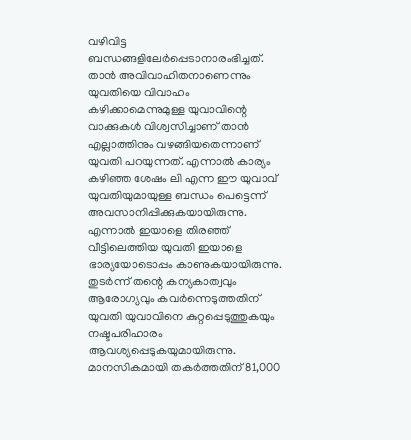വഴിവിട്ട ബന്ധങ്ങളിലേര്‍പ്പെടാനാരംഭിച്ചത്. താന്‍ അവിവാഹിതനാണെന്നും യുവതിയെ വിവാഹം കഴിക്കാമെന്നുമുള്ള യുവാവിന്റെ വാക്കുകള്‍ വിശ്വസിച്ചാണ് താന്‍ എല്ലാത്തിനും വഴങ്ങിയതെന്നാണ് യുവതി പറയുന്നത്. എന്നാല്‍ കാര്യം കഴിഞ്ഞ ശേഷം ലി എന്ന ഈ യുവാവ് യുവതിയുമായുള്ള ബന്ധം പെട്ടെന്ന് അവസാനിപ്പിക്കുകയായിരുന്നു. എന്നാല്‍ ഇയാളെ തിരഞ്ഞ് വീട്ടിലെത്തിയ യുവതി ഇയാളെ ഭാര്യയോടൊപ്പം കാണുകയായിരുന്നു. തുടര്‍ന്ന് തന്റെ കന്യകാത്വവും ആരോഗ്യവും കവര്‍ന്നെടുത്തതിന് യുവതി യുവാവിനെ കുറ്റപ്പെടുത്തുകയും നഷ്ടപരിഹാരം ആവശ്യപ്പെടുകയുമായിരുന്നു. മാനസികമായി തകര്‍ത്തതിന് 81,000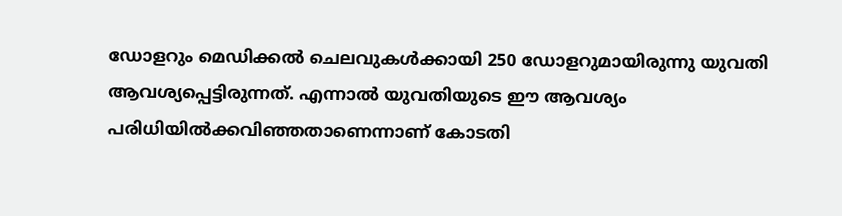ഡോളറും മെഡിക്കല്‍ ചെലവുകള്‍ക്കായി 250 ഡോളറുമായിരുന്നു യുവതി ആവശ്യപ്പെട്ടിരുന്നത്. എന്നാല്‍ യുവതിയുടെ ഈ ആവശ്യം പരിധിയില്‍ക്കവിഞ്ഞതാണെന്നാണ് കോടതി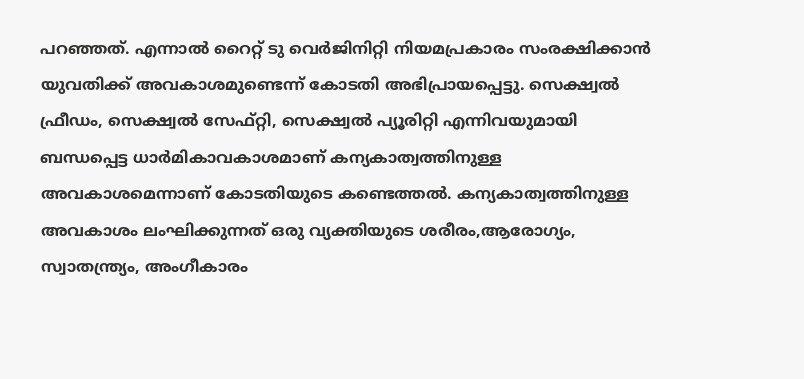പറഞ്ഞത്. എന്നാല്‍ റൈറ്റ് ടു വെര്‍ജിനിറ്റി നിയമപ്രകാരം സംരക്ഷിക്കാന്‍ യുവതിക്ക് അവകാശമുണ്ടെന്ന് കോടതി അഭിപ്രായപ്പെട്ടു. സെക്ഷ്വല്‍ ഫ്രീഡം, സെക്ഷ്വല്‍ സേഫ്റ്റി, സെക്ഷ്വല്‍ പ്യൂരിറ്റി എന്നിവയുമായി ബന്ധപ്പെട്ട ധാര്‍മികാവകാശമാണ് കന്യകാത്വത്തിനുള്ള അവകാശമെന്നാണ് കോടതിയുടെ കണ്ടെത്തല്‍. കന്യകാത്വത്തിനുള്ള അവകാശം ലംഘിക്കുന്നത് ഒരു വ്യക്തിയുടെ ശരീരം,ആരോഗ്യം, സ്വാതന്ത്ര്യം, അംഗീകാരം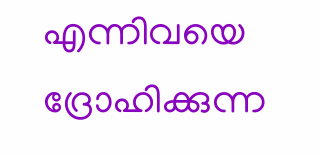എന്നിവയെ ദ്രോഹിക്കുന്ന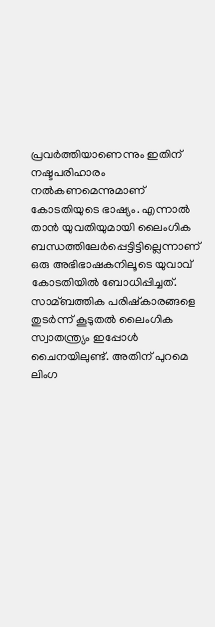പ്രവര്‍ത്തിയാണെന്നും ഇതിന് നഷ്ടപരിഹാരം നല്‍കണമെന്നുമാണ് കോടതിയുടെ ഭാഷ്യം. എന്നാല്‍ താന്‍ യുവതിയുമായി ലൈംഗിക ബന്ധത്തിലേര്‍പ്പെട്ടിട്ടില്ലെന്നാണ് ഒരു അഭിഭാഷകനിലൂടെ യുവാവ് കോടതിയില്‍ ബോധിപ്പിച്ചത്. സാമ്ബത്തിക പരിഷ്‌കാരങ്ങളെ തുടര്‍ന്ന് കൂടുതല്‍ ലൈംഗിക സ്വാതന്ത്ര്യം ഇപ്പോള്‍ ചൈനയിലുണ്ട്. അതിന് പുറമെ ലിംഗ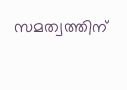സമത്വത്തിന്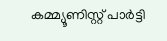കമ്മ്യൂണിസ്റ്റ് പാര്‍ട്ടി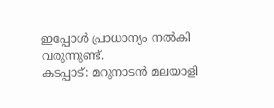ഇപ്പോള്‍ പ്രാധാന്യം നല്‍കി വരുന്നുണ്ട്.
കടപ്പാട്: മറുനാടന്‍ മലയാളി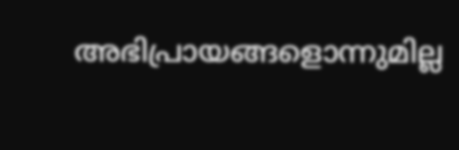അഭിപ്രായങ്ങളൊന്നുമില്ല